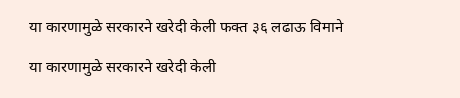या कारणामुळे सरकारने खरेदी केली फक्त ३६ लढाऊ विमाने

या कारणामुळे सरकारने खरेदी केली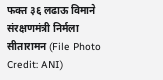फक्त ३६ लढाऊ विमाने
संरक्षणमंत्री निर्मला सीतारामन (File Photo Credit: ANI)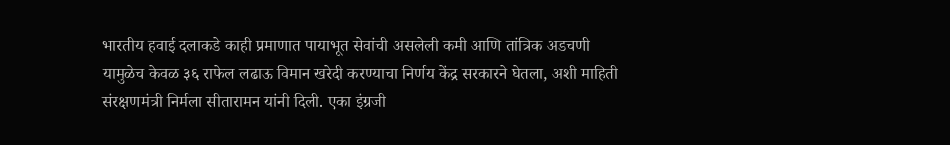भारतीय हवाई दलाकडे काही प्रमाणात पायाभूत सेवांची असलेली कमी आणि तांत्रिक अडचणी यामुळेच केवळ ३६ राफेल लढाऊ विमान खरेदी करण्याचा निर्णय केंद्र सरकारने घेतला, अशी माहिती संरक्षणमंत्री निर्मला सीतारामन यांनी दिली. एका इंग्रजी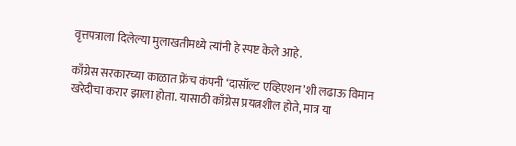वृत्तपत्राला दिलेल्या मुलाखतीमध्ये त्यांनी हे स्पष्ट केले आहे.

काँग्रेस सरकारच्या काळात फ्रेंच कंपनी ‘दासॉल्ट एव्हिएशन’शी लढाऊ विमान खरेदीचा करार झाला होता. यासाठी काँग्रेस प्रयत्नशील होते, मात्र या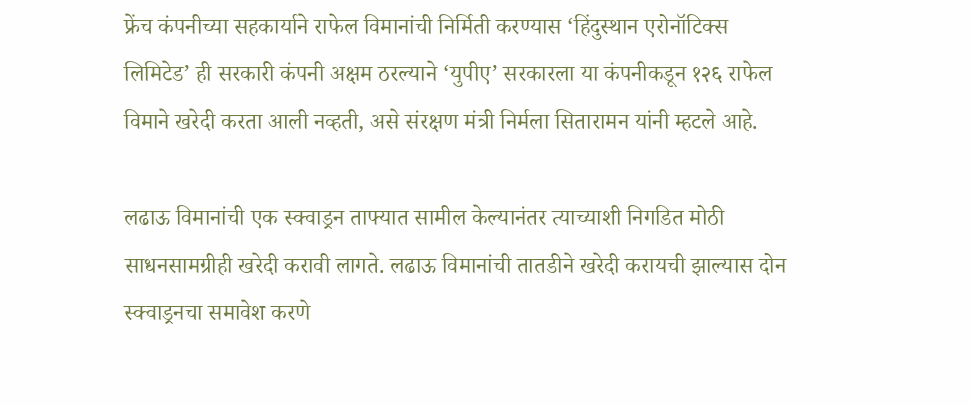फ्रेंच कंपनीच्या सहकार्याने राफेल विमानांची निर्मिती करण्यास ‘हिंदुस्थान एरोनॉटिक्‍स लिमिटेड’ ही सरकारी कंपनी अक्षम ठरल्याने ‘युपीए’ सरकारला या कंपनीकडून १२६ राफेल विमाने खरेदी करता आली नव्हती, असे संरक्षण मंत्री निर्मला सितारामन यांनी म्हटले आहे.

लढाऊ विमानांची एक स्क्वाड्रन ताफ्यात सामील केल्यानंतर त्याच्याशी निगडित मोठी साधनसामग्रीही खरेदी करावी लागते. लढाऊ विमानांची तातडीने खरेदी करायची झाल्यास दोन स्क्वाड्रनचा समावेश करणे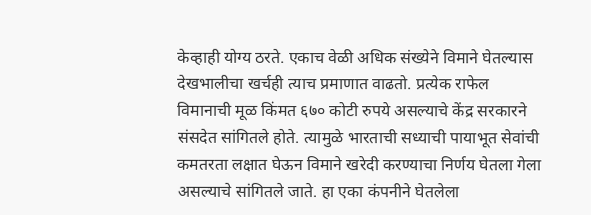केव्हाही योग्य ठरते. एकाच वेळी अधिक संख्येने विमाने घेतल्यास देखभालीचा खर्चही त्याच प्रमाणात वाढतो. प्रत्येक राफेल विमानाची मूळ किंमत ६७० कोटी रुपये असल्याचे केंद्र सरकारने संसदेत सांगितले होते. त्यामुळे भारताची सध्याची पायाभूत सेवांची कमतरता लक्षात घेऊन विमाने खरेदी करण्याचा निर्णय घेतला गेला असल्याचे सांगितले जाते. हा एका कंपनीने घेतलेला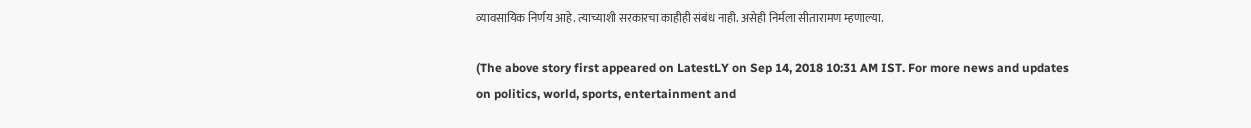व्यावसायिक निर्णय आहे. त्याच्याशी सरकारचा काहीही संबंध नाही. असेही निर्मला सीतारामण म्हणाल्या.

(The above story first appeared on LatestLY on Sep 14, 2018 10:31 AM IST. For more news and updates on politics, world, sports, entertainment and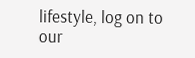lifestyle, log on to our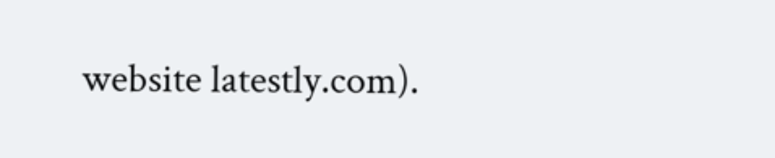website latestly.com).